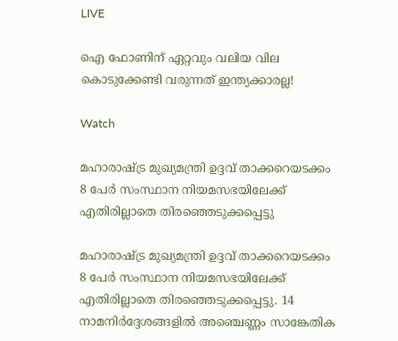LIVE

ഐ ഫോണിന് ഏറ്റവും വലിയ വില കൊടുക്കേണ്ടി വരുന്നത് ഇന്ത്യക്കാരല്ല!

Watch

മഹാരാഷ്ട്ര മുഖ്യമന്ത്രി ഉദ്ദവ് താക്കറെയടക്കം 8 പേർ സംസ്ഥാന നിയമസഭയിലേക്ക് എതിരില്ലാതെ തിരഞ്ഞെടുക്കപ്പെട്ടു

മഹാരാഷ്ട്ര മുഖ്യമന്ത്രി ഉദ്ദവ് താക്കറെയടക്കം 8 പേർ സംസ്ഥാന നിയമസഭയിലേക്ക് എതിരില്ലാതെ തിരഞ്ഞെടുക്കപ്പെട്ടു. 14 നാമനിർദ്ദേശങ്ങളിൽ അഞ്ചെണ്ണം സാങ്കേതിക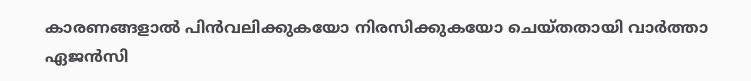കാരണങ്ങളാൽ പിൻവലിക്കുകയോ നിരസിക്കുകയോ ചെയ്തതായി വാർത്താ ഏജൻസി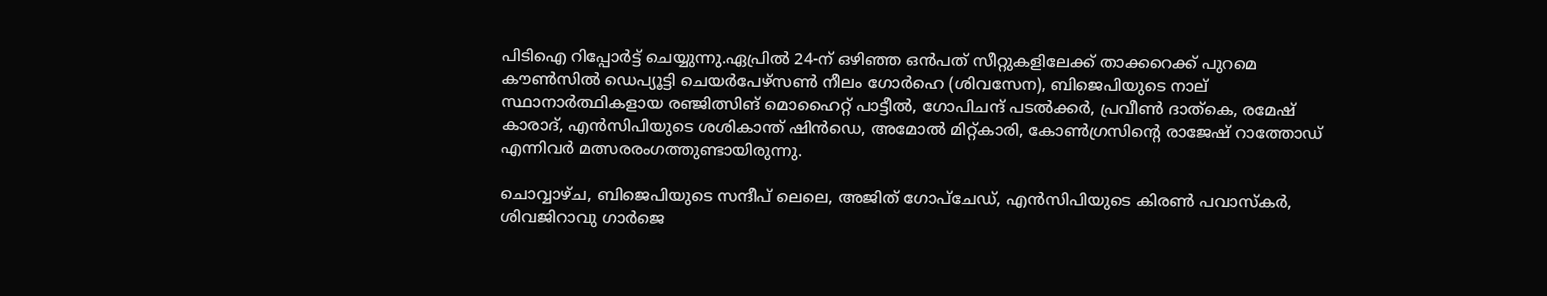പിടിഐ റിപ്പോർട്ട് ചെയ്യുന്നു.ഏപ്രിൽ 24-ന് ഒഴിഞ്ഞ ഒൻപത് സീറ്റുകളിലേക്ക് താക്കറെക്ക് പുറമെ കൗൺസിൽ ഡെപ്യൂട്ടി ചെയർപേഴ്‌സൺ നീലം ഗോർഹെ (ശിവസേന), ബിജെപിയുടെ നാല് സ്ഥാനാർത്ഥികളായ രഞ്ജിത്സിങ് മൊഹൈറ്റ് പാട്ടീൽ, ഗോപിചന്ദ് പടൽക്കർ, പ്രവീൺ ദാത്കെ, രമേഷ് കാരാദ്, എൻ‌സി‌പിയുടെ ശശികാന്ത് ഷിൻഡെ, അമോൽ മിറ്റ്കാരി, കോൺഗ്രസിന്റെ രാജേഷ് റാത്തോഡ് എന്നിവർ മത്സരരംഗത്തുണ്ടായിരുന്നു.

ചൊവ്വാഴ്ച, ബിജെപിയുടെ സന്ദീപ് ലെലെ, അജിത് ഗോപ്ചേഡ്, എൻസിപിയുടെ കിരൺ പവാസ്കർ, ശിവജിറാവു ഗാർജെ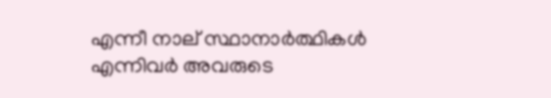എന്നീ നാല് സ്ഥാനാർത്ഥികൾ എന്നിവര്‍ അവരുടെ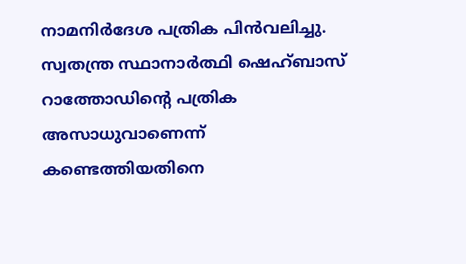നാമനിർദേശ പത്രിക പിൻവലിച്ചു. സ്വതന്ത്ര സ്ഥാനാർത്ഥി ഷെഹ്ബാസ് റാത്തോഡിന്റെ പത്രിക അസാധുവാണെന്ന് കണ്ടെത്തിയതിനെ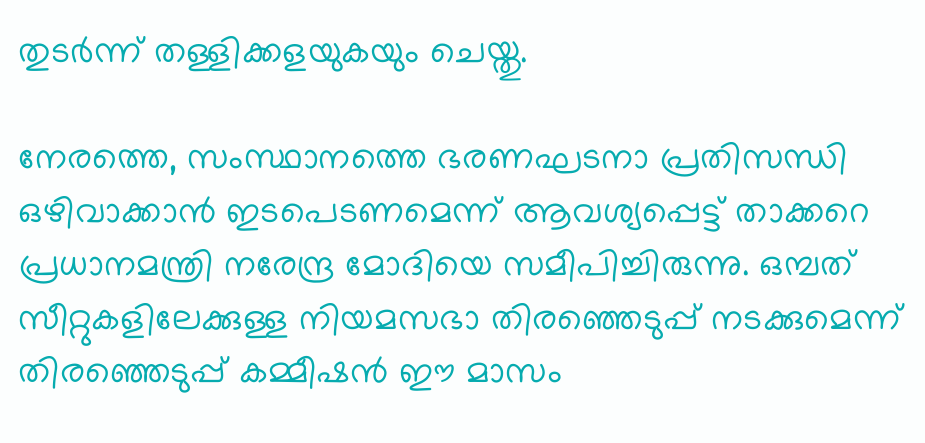തുടര്‍ന്ന് തള്ളിക്കളയുകയും ചെയ്തു.

നേരത്തെ, സംസ്ഥാനത്തെ ഭരണഘടനാ പ്രതിസന്ധി ഒഴിവാക്കാൻ ഇടപെടണമെന്ന് ആവശ്യപ്പെട്ട് താക്കറെ പ്രധാനമന്ത്രി നരേന്ദ്ര മോദിയെ സമീപിച്ചിരുന്നു. ഒമ്പത് സീറ്റുകളിലേക്കുള്ള നിയമസഭാ തിരഞ്ഞെടുപ്പ് നടക്കുമെന്ന് തിരഞ്ഞെടുപ്പ് കമ്മീഷൻ ഈ മാസം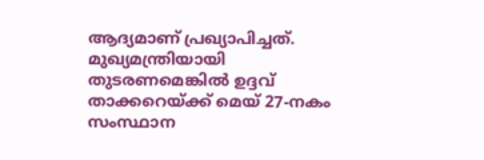ആദ്യമാണ് പ്രഖ്യാപിച്ചത്. മുഖ്യമന്ത്രിയായി തുടരണമെങ്കില്‍ ഉദ്ദവ് താക്കറെയ്ക്ക് മെയ് 27-നകം സംസ്ഥാന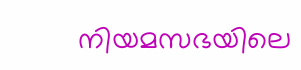നിയമസഭയിലെ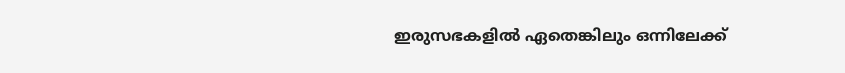ഇരുസഭകളില്‍ ഏതെങ്കിലും ഒന്നിലേക്ക്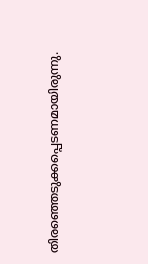തിരഞ്ഞെടുക്കപ്പെടണമായിരുന്നു.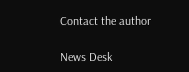Contact the author

News Desk